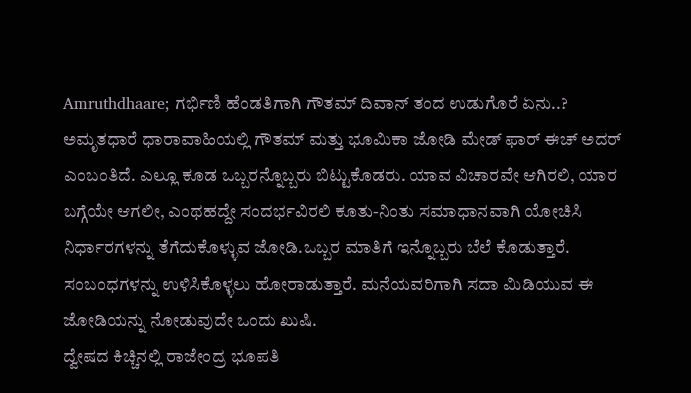Amruthdhaare; ಗರ್ಭಿಣಿ ಹೆಂಡತಿಗಾಗಿ ಗೌತಮ್ ದಿವಾನ್ ತಂದ ಉಡುಗೊರೆ ಏನು..?
ಅಮೃತಧಾರೆ ಧಾರಾವಾಹಿಯಲ್ಲಿ ಗೌತಮ್ ಮತ್ತು ಭೂಮಿಕಾ ಜೋಡಿ ಮೇಡ್ ಫಾರ್ ಈಚ್ ಅದರ್ ಎಂಬಂತಿದೆ. ಎಲ್ಲೂ ಕೂಡ ಒಬ್ಬರನ್ನೊಬ್ಬರು ಬಿಟ್ಟುಕೊಡರು. ಯಾವ ವಿಚಾರವೇ ಆಗಿರಲಿ, ಯಾರ ಬಗ್ಗೆಯೇ ಆಗಲೀ, ಎಂಥಹದ್ದೇ ಸಂದರ್ಭವಿರಲಿ ಕೂತು-ನಿಂತು ಸಮಾಧಾನವಾಗಿ ಯೋಚಿಸಿ ನಿರ್ಧಾರಗಳನ್ನು ತೆಗೆದುಕೊಳ್ಳುವ ಜೋಡಿ.ಒಬ್ಬರ ಮಾತಿಗೆ ಇನ್ನೊಬ್ಬರು ಬೆಲೆ ಕೊಡುತ್ತಾರೆ. ಸಂಬಂಧಗಳನ್ನು ಉಳಿಸಿಕೊಳ್ಳಲು ಹೋರಾಡುತ್ತಾರೆ. ಮನೆಯವರಿಗಾಗಿ ಸದಾ ಮಿಡಿಯುವ ಈ ಜೋಡಿಯನ್ನು ನೋಡುವುದೇ ಒಂದು ಖುಷಿ.
ದ್ವೇಷದ ಕಿಚ್ಚಿನಲ್ಲಿ ರಾಜೇಂದ್ರ ಭೂಪತಿ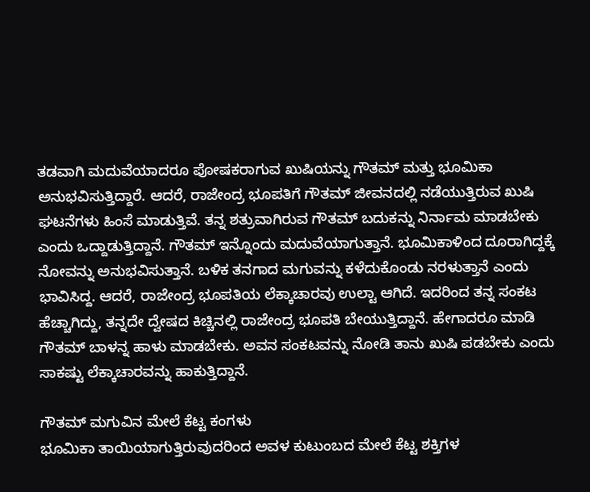ತಡವಾಗಿ ಮದುವೆಯಾದರೂ ಪೋಷಕರಾಗುವ ಖುಷಿಯನ್ನು ಗೌತಮ್ ಮತ್ತು ಭೂಮಿಕಾ ಅನುಭವಿಸುತ್ತಿದ್ದಾರೆ. ಆದರೆ, ರಾಜೇಂದ್ರ ಭೂಪತಿಗೆ ಗೌತಮ್ ಜೀವನದಲ್ಲಿ ನಡೆಯುತ್ತಿರುವ ಖುಷಿ ಘಟನೆಗಳು ಹಿಂಸೆ ಮಾಡುತ್ತಿವೆ. ತನ್ನ ಶತ್ರುವಾಗಿರುವ ಗೌತಮ್ ಬದುಕನ್ನು ನಿರ್ನಾಮ ಮಾಡಬೇಕು ಎಂದು ಒದ್ದಾಡುತ್ತಿದ್ದಾನೆ. ಗೌತಮ್ ಇನ್ನೊಂದು ಮದುವೆಯಾಗುತ್ತಾನೆ. ಭೂಮಿಕಾಳಿಂದ ದೂರಾಗಿದ್ದಕ್ಕೆ ನೋವನ್ನು ಅನುಭವಿಸುತ್ತಾನೆ. ಬಳಿಕ ತನಗಾದ ಮಗುವನ್ನು ಕಳೆದುಕೊಂಡು ನರಳುತ್ತಾನೆ ಎಂದು ಭಾವಿಸಿದ್ದ. ಆದರೆ, ರಾಜೇಂದ್ರ ಭೂಪತಿಯ ಲೆಕ್ಕಾಚಾರವು ಉಲ್ಟಾ ಆಗಿದೆ. ಇದರಿಂದ ತನ್ನ ಸಂಕಟ ಹೆಚ್ಚಾಗಿದ್ದು, ತನ್ನದೇ ದ್ವೇಷದ ಕಿಚ್ಚಿನಲ್ಲಿ ರಾಜೇಂದ್ರ ಭೂಪತಿ ಬೇಯುತ್ತಿದ್ದಾನೆ. ಹೇಗಾದರೂ ಮಾಡಿ ಗೌತಮ್ ಬಾಳನ್ನ ಹಾಳು ಮಾಡಬೇಕು. ಅವನ ಸಂಕಟವನ್ನು ನೋಡಿ ತಾನು ಖುಷಿ ಪಡಬೇಕು ಎಂದು ಸಾಕಷ್ಟು ಲೆಕ್ಕಾಚಾರವನ್ನು ಹಾಕುತ್ತಿದ್ದಾನೆ.

ಗೌತಮ್ ಮಗುವಿನ ಮೇಲೆ ಕೆಟ್ಟ ಕಂಗಳು
ಭೂಮಿಕಾ ತಾಯಿಯಾಗುತ್ತಿರುವುದರಿಂದ ಅವಳ ಕುಟುಂಬದ ಮೇಲೆ ಕೆಟ್ಟ ಶಕ್ತಿಗಳ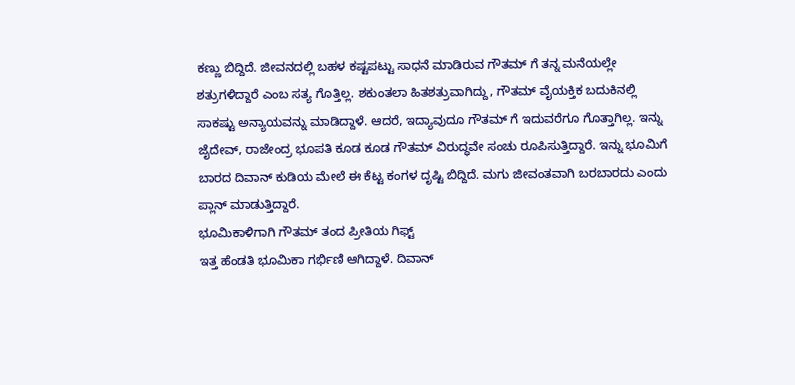ಕಣ್ಣು ಬಿದ್ದಿದೆ. ಜೀವನದಲ್ಲಿ ಬಹಳ ಕಷ್ಟಪಟ್ಟು ಸಾಧನೆ ಮಾಡಿರುವ ಗೌತಮ್ ಗೆ ತನ್ನ ಮನೆಯಲ್ಲೇ ಶತ್ರುಗಳಿದ್ದಾರೆ ಎಂಬ ಸತ್ಯ ಗೊತ್ತಿಲ್ಲ. ಶಕುಂತಲಾ ಹಿತಶತ್ರುವಾಗಿದ್ದು, ಗೌತಮ್ ವೈಯಕ್ತಿಕ ಬದುಕಿನಲ್ಲಿ ಸಾಕಷ್ಟು ಅನ್ಯಾಯವನ್ನು ಮಾಡಿದ್ದಾಳೆ. ಆದರೆ, ಇದ್ಯಾವುದೂ ಗೌತಮ್ ಗೆ ಇದುವರೆಗೂ ಗೊತ್ತಾಗಿಲ್ಲ. ಇನ್ನು ಜೈದೇವ್, ರಾಜೇಂದ್ರ ಭೂಪತಿ ಕೂಡ ಕೂಡ ಗೌತಮ್ ವಿರುದ್ಧವೇ ಸಂಚು ರೂಪಿಸುತ್ತಿದ್ದಾರೆ. ಇನ್ನು ಭೂಮಿಗೆ ಬಾರದ ದಿವಾನ್ ಕುಡಿಯ ಮೇಲೆ ಈ ಕೆಟ್ಟ ಕಂಗಳ ದೃಷ್ಟಿ ಬಿದ್ದಿದೆ. ಮಗು ಜೀವಂತವಾಗಿ ಬರಬಾರದು ಎಂದು ಪ್ಲಾನ್ ಮಾಡುತ್ತಿದ್ದಾರೆ.
ಭೂಮಿಕಾಳಿಗಾಗಿ ಗೌತಮ್ ತಂದ ಪ್ರೀತಿಯ ಗಿಫ್ಟ್
ಇತ್ತ ಹೆಂಡತಿ ಭೂಮಿಕಾ ಗರ್ಭಿಣಿ ಆಗಿದ್ದಾಳೆ. ದಿವಾನ್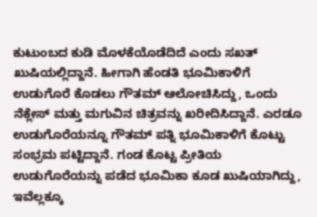ಕುಟುಂಬದ ಕುಡಿ ಮೊಳಕೆಯೊಡೆದಿದೆ ಎಂದು ಸಖತ್ ಖುಷಿಯಲ್ಲಿದ್ದಾನೆ. ಹೀಗಾಗಿ ಹೆಂಡತಿ ಭೂಮಿಕಾಳಿಗೆ ಉಡುಗೊರೆ ಕೊಡಲು ಗೌತಮ್ ಆಲೋಚಿಸಿದ್ದು, ಒಂದು ನೆಕ್ಲೇಸ್ ಮತ್ತು ಮಗುವಿನ ಚಿತ್ರವನ್ನು ಖರೀದಿಸಿದ್ದಾನೆ. ಎರಡೂ ಉಡುಗೊರೆಯನ್ನೂ ಗೌತಮ್ ಪತ್ನಿ ಭೂಮಿಕಾಳಿಗೆ ಕೊಟ್ಟು ಸಂಭ್ರಮ ಪಟ್ಟಿದ್ದಾನೆ. ಗಂಡ ಕೊಟ್ಟ ಪ್ರೀತಿಯ ಉಡುಗೊರೆಯನ್ನು ಪಡೆದ ಭೂಮಿಕಾ ಕೂಡ ಖುಷಿಯಾಗಿದ್ದು, ಇವೆಲ್ಲಕ್ಕೂ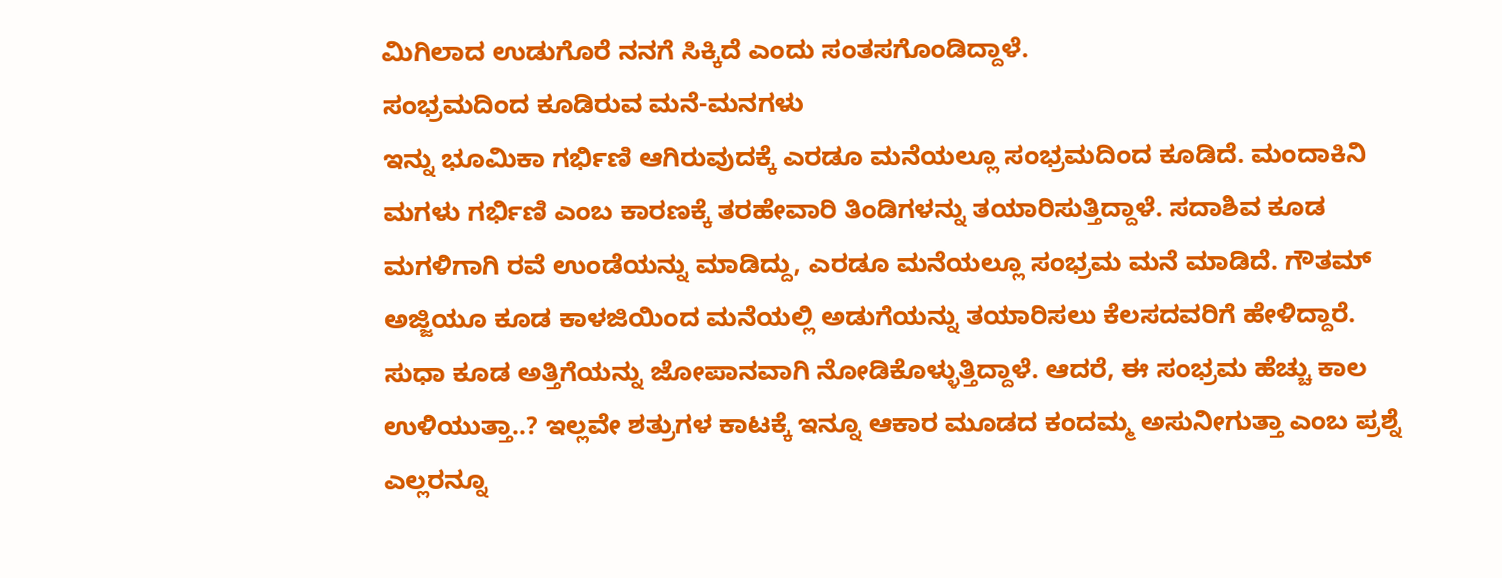ಮಿಗಿಲಾದ ಉಡುಗೊರೆ ನನಗೆ ಸಿಕ್ಕಿದೆ ಎಂದು ಸಂತಸಗೊಂಡಿದ್ದಾಳೆ.
ಸಂಭ್ರಮದಿಂದ ಕೂಡಿರುವ ಮನೆ-ಮನಗಳು
ಇನ್ನು ಭೂಮಿಕಾ ಗರ್ಭಿಣಿ ಆಗಿರುವುದಕ್ಕೆ ಎರಡೂ ಮನೆಯಲ್ಲೂ ಸಂಭ್ರಮದಿಂದ ಕೂಡಿದೆ. ಮಂದಾಕಿನಿ ಮಗಳು ಗರ್ಭಿಣಿ ಎಂಬ ಕಾರಣಕ್ಕೆ ತರಹೇವಾರಿ ತಿಂಡಿಗಳನ್ನು ತಯಾರಿಸುತ್ತಿದ್ದಾಳೆ. ಸದಾಶಿವ ಕೂಡ ಮಗಳಿಗಾಗಿ ರವೆ ಉಂಡೆಯನ್ನು ಮಾಡಿದ್ದು, ಎರಡೂ ಮನೆಯಲ್ಲೂ ಸಂಭ್ರಮ ಮನೆ ಮಾಡಿದೆ. ಗೌತಮ್ ಅಜ್ಜಿಯೂ ಕೂಡ ಕಾಳಜಿಯಿಂದ ಮನೆಯಲ್ಲಿ ಅಡುಗೆಯನ್ನು ತಯಾರಿಸಲು ಕೆಲಸದವರಿಗೆ ಹೇಳಿದ್ದಾರೆ. ಸುಧಾ ಕೂಡ ಅತ್ತಿಗೆಯನ್ನು ಜೋಪಾನವಾಗಿ ನೋಡಿಕೊಳ್ಳುತ್ತಿದ್ದಾಳೆ. ಆದರೆ, ಈ ಸಂಭ್ರಮ ಹೆಚ್ಚು ಕಾಲ ಉಳಿಯುತ್ತಾ..? ಇಲ್ಲವೇ ಶತ್ರುಗಳ ಕಾಟಕ್ಕೆ ಇನ್ನೂ ಆಕಾರ ಮೂಡದ ಕಂದಮ್ಮ ಅಸುನೀಗುತ್ತಾ ಎಂಬ ಪ್ರಶ್ನೆ ಎಲ್ಲರನ್ನೂ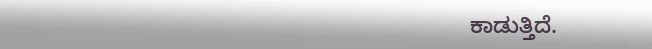ಕಾಡುತ್ತಿದೆ.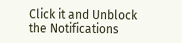Click it and Unblock the Notifications